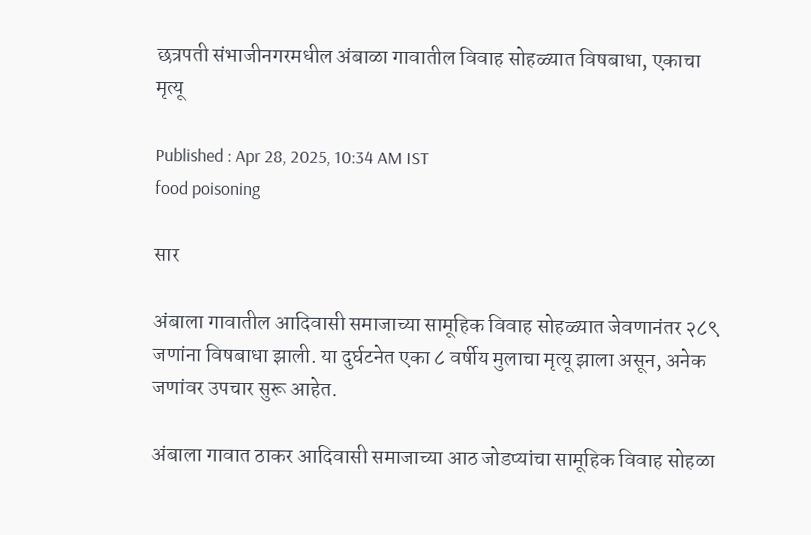छत्रपती संभाजीनगरमधील अंबाळा गावातील विवाह सोहळ्यात विषबाधा, एकाचा मृत्यू

Published : Apr 28, 2025, 10:34 AM IST
food poisoning

सार

अंबाला गावातील आदिवासी समाजाच्या सामूहिक विवाह सोहळ्यात जेवणानंतर २८९ जणांना विषबाधा झाली. या दुर्घटनेत एका ८ वर्षीय मुलाचा मृत्यू झाला असून, अनेक जणांवर उपचार सुरू आहेत.

अंबाला गावात ठाकर आदिवासी समाजाच्या आठ जोडप्यांचा सामूहिक विवाह सोहळा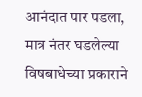आनंदात पार पडला, मात्र नंतर घडलेल्या विषबाधेच्या प्रकाराने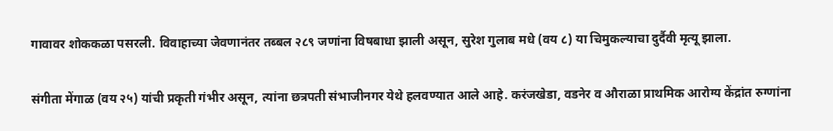गावावर शोककळा पसरली. विवाहाच्या जेवणानंतर तब्बल २८९ जणांना विषबाधा झाली असून, सुरेश गुलाब मधे (वय ८) या चिमुकल्याचा दुर्दैवी मृत्यू झाला.

संगीता मेंगाळ (वय २५) यांची प्रकृती गंभीर असून, त्यांना छत्रपती संभाजीनगर येथे हलवण्यात आले आहे. करंजखेडा, वडनेर व औराळा प्राथमिक आरोग्य केंद्रांत रुग्णांना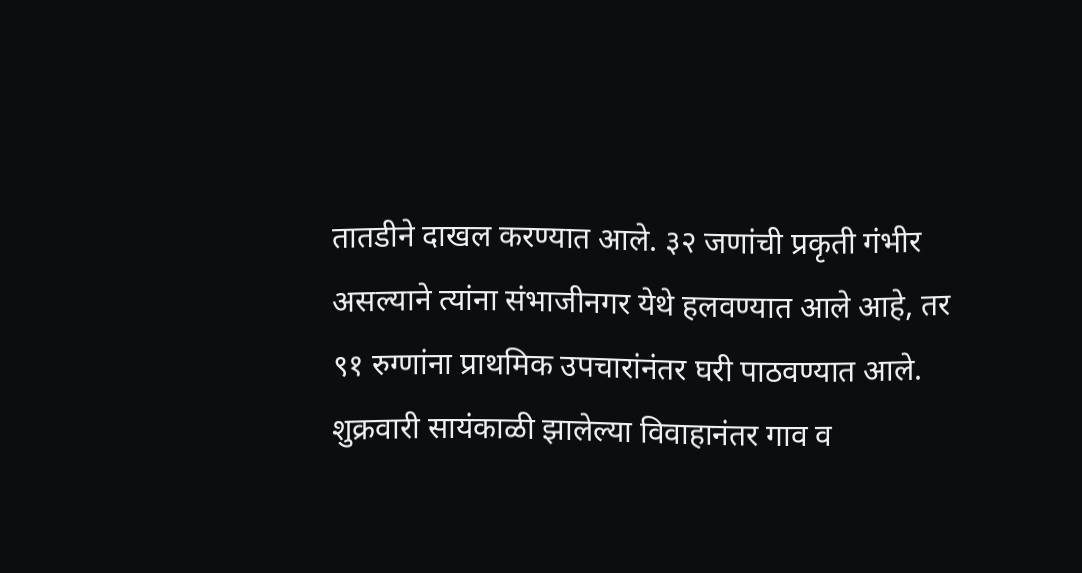तातडीने दाखल करण्यात आले. ३२ जणांची प्रकृती गंभीर असल्याने त्यांना संभाजीनगर येथे हलवण्यात आले आहे, तर ९१ रुग्णांना प्राथमिक उपचारांनंतर घरी पाठवण्यात आले. शुक्रवारी सायंकाळी झालेल्या विवाहानंतर गाव व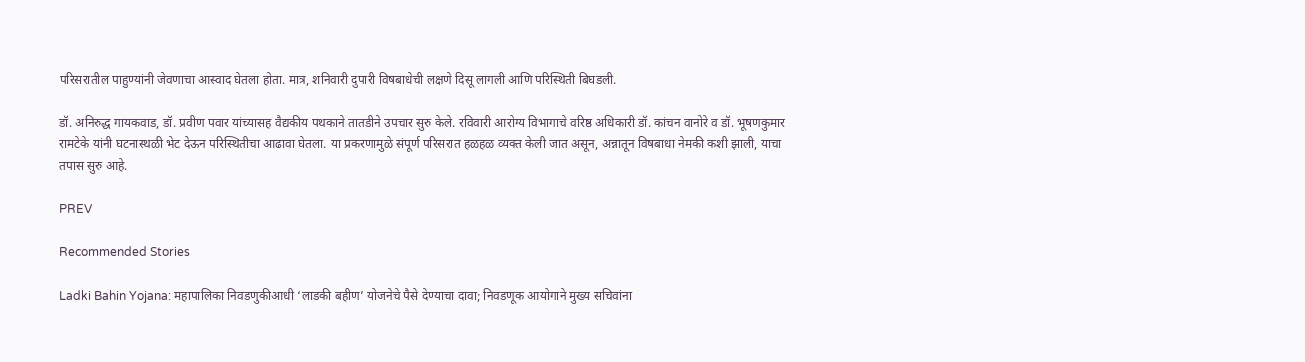परिसरातील पाहुण्यांनी जेवणाचा आस्वाद घेतला होता. मात्र, शनिवारी दुपारी विषबाधेची लक्षणे दिसू लागली आणि परिस्थिती बिघडली.

डॉ. अनिरुद्ध गायकवाड, डॉ. प्रवीण पवार यांच्यासह वैद्यकीय पथकाने तातडीने उपचार सुरु केले. रविवारी आरोग्य विभागाचे वरिष्ठ अधिकारी डॉ. कांचन वानोरे व डॉ. भूषणकुमार रामटेके यांनी घटनास्थळी भेट देऊन परिस्थितीचा आढावा घेतला. या प्रकरणामुळे संपूर्ण परिसरात हळहळ व्यक्त केली जात असून, अन्नातून विषबाधा नेमकी कशी झाली, याचा तपास सुरु आहे.

PREV

Recommended Stories

Ladki Bahin Yojana: महापालिका निवडणुकीआधी ‘लाडकी बहीण’ योजनेचे पैसे देण्याचा दावा; निवडणूक आयोगाने मुख्य सचिवांना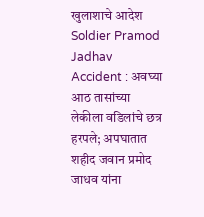खुलाशाचे आदेश
Soldier Pramod Jadhav Accident : अवघ्या आठ तासांच्या लेकीला वडिलांचे छत्र हरपले; अपघातात शहीद जवान प्रमोद जाधव यांना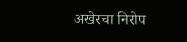अखेरचा निरोप